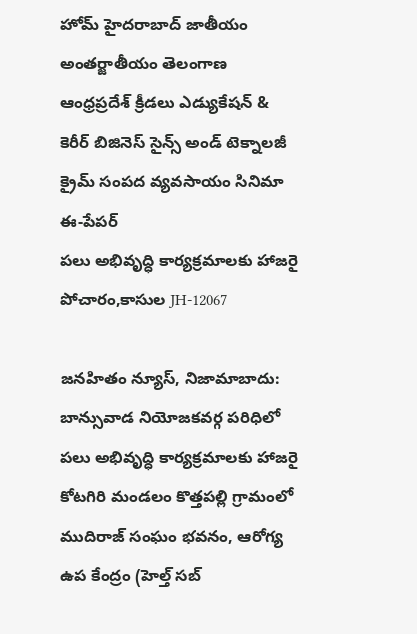హోమ్ హైదరాబాద్‌ జాతీయం అంతర్జాతీయం తెలంగాణ ఆంధ్రప్రదేశ్ క్రీడలు ఎడ్యుకేషన్ & కెరీర్‌ బిజినెస్ సైన్స్‌ అండ్‌ టెక్నాలజీ క్రైమ్‌ సంపద వ్యవసాయం సినిమా ఈ-పేపర్
పలు అభివృద్ధి కార్యక్రమాలకు హాజరై పోచారం,కాసుల JH-12067

జనహితం న్యూస్, నిజామాబాదు: బాన్సువాడ నియోజకవర్గ పరిధిలో పలు అభివృద్ధి కార్యక్రమాలకు హాజరై కోటగిరి మండలం కొత్తపల్లి గ్రామంలో ముదిరాజ్ సంఘం భవనం, ఆరోగ్య ఉప కేంద్రం (హెల్త్ సబ్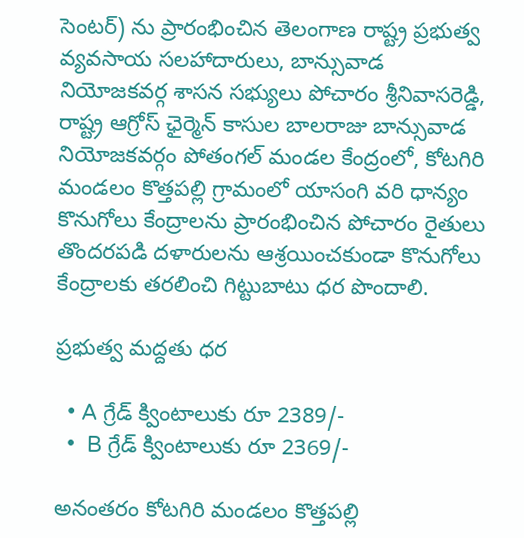సెంటర్) ను ప్రారంభించిన తెలంగాణ రాష్ట్ర ప్రభుత్వ వ్యవసాయ సలహాదారులు, బాన్సువాడ నియోజకవర్గ శాసన సభ్యులు పోచారం శ్రీనివాసరెడ్డి, రాష్ట్ర ఆగ్రోస్ ఛైర్మెన్ కాసుల బాలరాజు బాన్సువాడ నియోజకవర్గం పోతంగల్ మండల కేంద్రంలో, కోటగిరి మండలం కొత్తపల్లి గ్రామంలో యాసంగి వరి ధాన్యం కొనుగోలు కేంద్రాలను ప్రారంభించిన పోచారం రైతులు తొందరపడి దళారులను ఆశ్రయించకుండా కొనుగోలు కేంద్రాలకు తరలించి గిట్టుబాటు ధర పొందాలి.

ప్రభుత్వ మద్దతు ధర

  • A గ్రేడ్ క్వింటాలుకు రూ 2389/-
  •  B గ్రేడ్ క్వింటాలుకు రూ 2369/-

అనంతరం కోటగిరి మండలం కొత్తపల్లి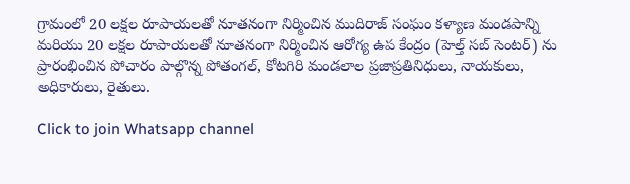గ్రామంలో 20 లక్షల రూపాయలతో నూతనంగా నిర్మించిన ముదిరాజ్ సంఘం కళ్యాణ మండపాన్ని మరియు 20 లక్షల రూపాయలతో నూతనంగా నిర్మించిన ఆరోగ్య ఉప కేంద్రం (హెల్త్ సబ్ సెంటర్) ను ప్రారంభించిన పోచారం పాల్గొన్న పోతంగల్, కోటగిరి మండలాల ప్రజాప్రతినిధులు, నాయకులు, అధికారులు, రైతులు.

Click to join Whatsapp channel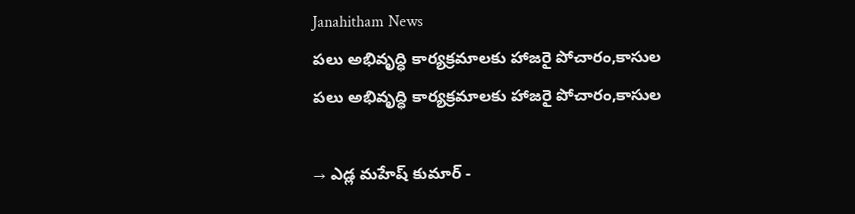Janahitham News
పలు అభివృద్ధి కార్యక్రమాలకు హాజరై పోచారం,కాసుల
పలు అభివృద్ధి కార్యక్రమాలకు హాజరై పోచారం,కాసుల

→ ఎడ్ల మహేష్ కుమార్ -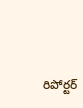రిపోర్టర్